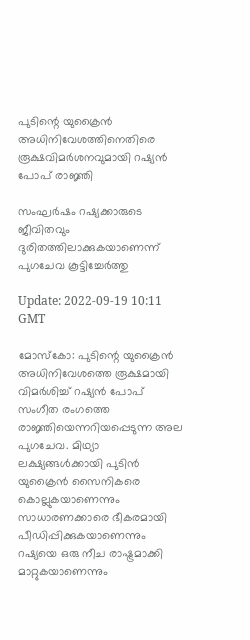പുടിന്റെ യുക്രൈൻ അധിനിവേശത്തിനെതിരെ രൂക്ഷവിമർശനവുമായി റഷ്യൻ പോപ് രാജ്ഞി

സംഘർഷം റഷ്യക്കാരുടെ ജീവിതവും ദുരിതത്തിലാക്കുകയാണെന്ന് പുഗചേവ കൂട്ടിച്ചേർത്തു

Update: 2022-09-19 10:11 GMT

മോസ്കോ: പുടിന്റെ യുക്രൈൻ അധിനിവേശത്തെ രൂക്ഷമായി വിമർശിച്ച് റഷ്യൻ പോപ് സംഗീത രംഗത്തെ രാജ്ഞിയെന്നറിയപ്പെടുന്ന അല പുഗചേവ. മിഥ്യാ ലക്ഷ്യങ്ങൾക്കായി പുടിൻ യുക്രൈൻ സൈനികരെ കൊല്ലുകയാണെന്നും സാധാരണക്കാരെ ഭീകരമായി പീഡിപ്പിക്കുകയാണെന്നും റഷ്യയെ ഒരു നീച രാഷ്ട്രമാക്കി മാറ്റുകയാണെന്നും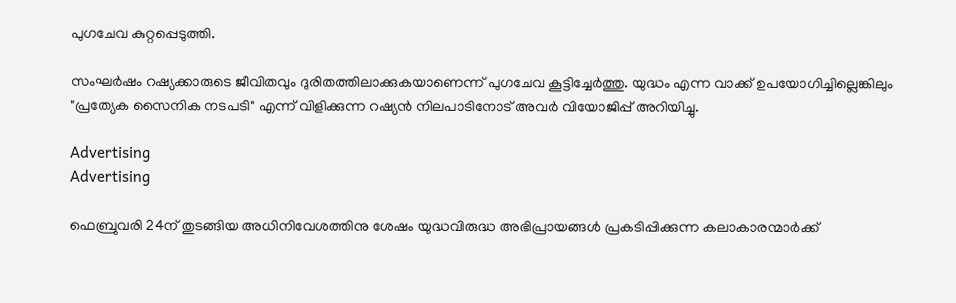പുഗചേവ കുറ്റപ്പെടുത്തി.

സംഘർഷം റഷ്യക്കാരുടെ ജീവിതവും ദുരിതത്തിലാക്കുകയാണെന്ന് പുഗചേവ കൂട്ടിച്ചേർത്തു. യുദ്ധം എന്ന വാക്ക് ഉപയോഗിച്ചില്ലെങ്കിലും "പ്രത്യേക സൈനിക നടപടി" എന്ന് വിളിക്കുന്ന റഷ്യൻ നിലപാടിനോട് അവർ വിയോജിപ്പ് അറിയിച്ചു.

Advertising
Advertising

ഫെബ്രുവരി 24ന് തുടങ്ങിയ അധിനിവേശത്തിനു ശേഷം യുദ്ധവിരുദ്ധ അഭിപ്രായങ്ങൾ പ്രകടിപ്പിക്കുന്ന കലാകാരന്മാർക്ക്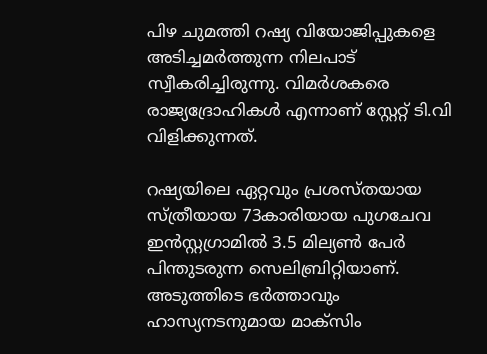പിഴ ചുമത്തി റഷ്യ വിയോജിപ്പുകളെ അടിച്ചമർത്തുന്ന നിലപാട് സ്വീകരിച്ചിരുന്നു. വിമർശകരെ രാജ്യദ്രോഹികൾ എന്നാണ് സ്റ്റേറ്റ് ടി.വി വിളിക്കുന്നത്.

റഷ്യയിലെ ഏറ്റവും പ്രശസ്തയായ സ്ത്രീയായ 73കാരിയായ പുഗചേവ ഇൻസ്റ്റഗ്രാമിൽ 3.5 മില്യൺ പേർ പിന്തുടരുന്ന സെലിബ്രിറ്റിയാണ്. അടുത്തിടെ ഭർത്താവും ഹാസ്യനടനുമായ മാക്സിം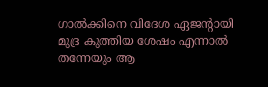ഗാൽക്കിനെ വിദേശ ഏജന്റായി മുദ്ര കുത്തിയ ശേഷം എന്നാൽ തന്നേയും ആ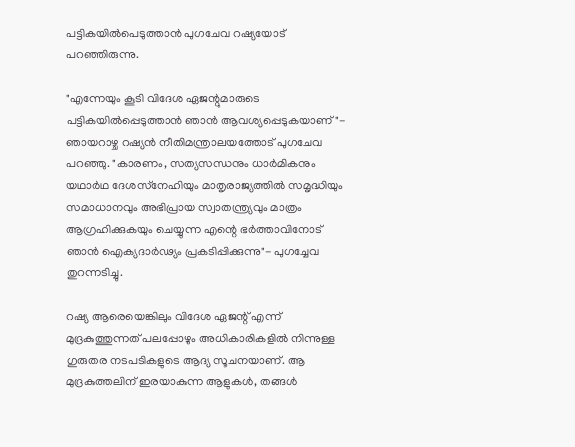പട്ടികയിൽപെടുത്താൻ പുഗചേവ റഷ്യയോട് പറഞ്ഞിരുന്നു.

"എന്നേയും കൂടി വിദേശ ഏജന്റുമാരുടെ പട്ടികയിൽപ്പെടുത്താൻ ഞാൻ ആവശ്യപ്പെടുകയാണ്"- ഞായറാഴ്ച റഷ്യൻ നീതിമന്ത്രാലയത്തോട് പുഗചേവ പറഞ്ഞു. "കാരണം, സത്യസന്ധനും ധാർമികനും യഥാർഥ ദേശസ്‌നേഹിയും മാതൃരാജ്യത്തിൽ സമൃദ്ധിയും സമാധാനവും അഭിപ്രായ സ്വാതന്ത്ര്യവും മാത്രം ആഗ്രഹിക്കുകയും ചെയ്യുന്ന എന്റെ ഭർത്താവിനോട് ഞാൻ ഐക്യദാർഢ്യം പ്രകടിപ്പിക്കുന്നു"- പുഗച്ചേവ തുറന്നടിച്ചു.

റഷ്യ ആരെയെങ്കിലും വിദേശ ഏജന്റ് എന്ന് മുദ്രകുത്തുന്നത് പലപ്പോഴും അധികാരികളിൽ നിന്നുള്ള ഗുരുതര നടപടികളുടെ ആദ്യ സൂചനയാണ്. ആ മുദ്രകുത്തലിന് ഇരയാകുന്ന ആളുകൾ, തങ്ങൾ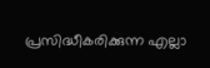പ്രസിദ്ധീകരിക്കുന്ന എല്ലാ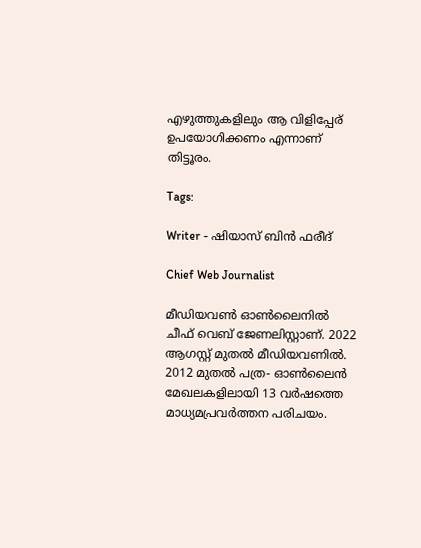എഴുത്തുകളിലും ആ വിളിപ്പേര് ഉപയോഗിക്കണം എന്നാണ് തിട്ടൂരം.

Tags:

Writer - ഷിയാസ് ബിന്‍ ഫരീദ്

Chief Web Journalist

മീഡിയവണ്‍ ഓണ്‍ലൈനില്‍ ചീഫ് വെബ് ജേണലിസ്റ്റാണ്. 2022 ആഗസ്റ്റ് മുതല്‍ മീഡിയവണില്‍. 2012 മുതല്‍ പത്ര- ഓണ്‍ലൈന്‍ മേഖലകളിലായി 13 വര്‍ഷത്തെ മാധ്യമപ്രവര്‍ത്തന പരിചയം.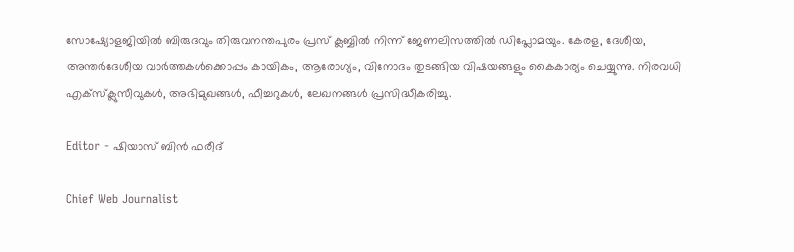സോഷ്യോളജിയില്‍ ബിരുദവും തിരുവനന്തപുരം പ്രസ് ക്ലബ്ബില്‍ നിന്ന് ജേണലിസത്തില്‍ ഡിപ്ലോമയും. കേരള, ദേശീയ, അന്തര്‍ദേശീയ വാര്‍ത്തകള്‍ക്കൊപ്പം കായികം, ആരോഗ്യം, വിനോദം തുടങ്ങിയ വിഷയങ്ങളും കൈകാര്യം ചെയ്യുന്നു. നിരവധി എക്സ്ക്ലുസീവുകള്‍, അഭിമുഖങ്ങള്‍, ഫീച്ചറുകള്‍, ലേഖനങ്ങള്‍ പ്രസിദ്ധീകരിച്ചു.

Editor - ഷിയാസ് ബിന്‍ ഫരീദ്

Chief Web Journalist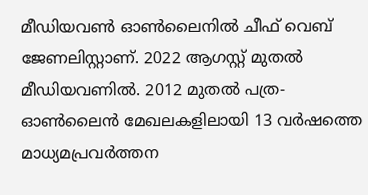മീഡിയവണ്‍ ഓണ്‍ലൈനില്‍ ചീഫ് വെബ് ജേണലിസ്റ്റാണ്. 2022 ആഗസ്റ്റ് മുതല്‍ മീഡിയവണില്‍. 2012 മുതല്‍ പത്ര- ഓണ്‍ലൈന്‍ മേഖലകളിലായി 13 വര്‍ഷത്തെ മാധ്യമപ്രവര്‍ത്തന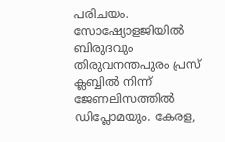പരിചയം. സോഷ്യോളജിയില്‍ ബിരുദവും തിരുവനന്തപുരം പ്രസ് ക്ലബ്ബില്‍ നിന്ന് ജേണലിസത്തില്‍ ഡിപ്ലോമയും. കേരള,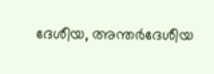ദേശീയ, അന്തര്‍ദേശീയ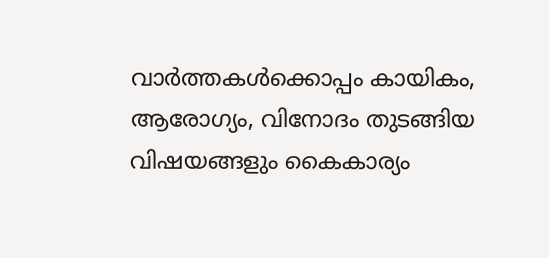വാര്‍ത്തകള്‍ക്കൊപ്പം കായികം, ആരോഗ്യം, വിനോദം തുടങ്ങിയ വിഷയങ്ങളും കൈകാര്യം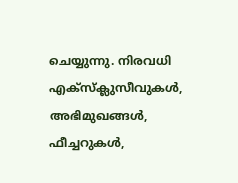ചെയ്യുന്നു. നിരവധി എക്സ്ക്ലുസീവുകള്‍, അഭിമുഖങ്ങള്‍, ഫീച്ചറുകള്‍,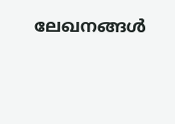ലേഖനങ്ങള്‍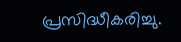പ്രസിദ്ധീകരിച്ചു.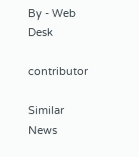By - Web Desk

contributor

Similar News